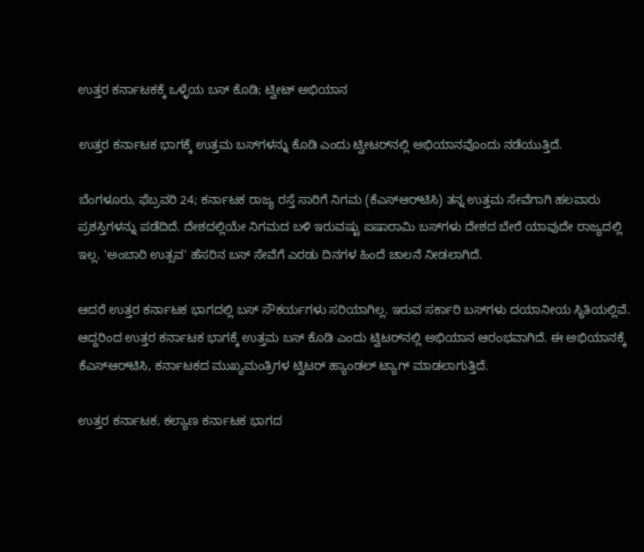ಉತ್ತರ ಕರ್ನಾಟಕಕ್ಕೆ ಒಳ್ಳೆಯ ಬಸ್‌ ಕೊಡಿ; ಟ್ವೀಟ್‌ ಅಭಿಯಾನ

ಉತ್ತರ ಕರ್ನಾಟಕ ಭಾಗಕ್ಕೆ ಉತ್ತಮ ಬಸ್‌ಗಳನ್ನು ಕೊಡಿ ಎಂದು ಟ್ವೀಟರ್‌ನಲ್ಲಿ ಅಭಿಯಾನವೊಂದು ನಡೆಯುತ್ತಿದೆ.

ಬೆಂಗಳೂರು, ಫೆಬ್ರವರಿ 24; ಕರ್ನಾಟಕ ರಾಜ್ಯ ರಸ್ತೆ ಸಾರಿಗೆ ನಿಗಮ (ಕೆಎಸ್ಆರ್‌ಟಿಸಿ) ತನ್ನ ಉತ್ತಮ ಸೇವೆಗಾಗಿ ಹಲವಾರು ಪ್ರಶಸ್ತಿಗಳನ್ನು ಪಡೆದಿದೆ. ದೇಶದಲ್ಲಿಯೇ ನಿಗಮದ ಬಳಿ ಇರುವಷ್ಟು ಐಷಾರಾಮಿ ಬಸ್‌ಗಳು ದೇಶದ ಬೇರೆ ಯಾವುದೇ ರಾಜ್ಯದಲ್ಲಿ ಇಲ್ಲ. 'ಅಂಬಾರಿ ಉತ್ಸವ' ಹೆಸರಿನ ಬಸ್‌ ಸೇವೆಗೆ ಎರಡು ದಿನಗಳ ಹಿಂದೆ ಚಾಲನೆ ನೀಡಲಾಗಿದೆ.

ಆದರೆ ಉತ್ತರ ಕರ್ನಾಟಕ ಭಾಗದಲ್ಲಿ ಬಸ್ ಸೌಕರ್ಯಗಳು ಸರಿಯಾಗಿಲ್ಲ. ಇರುವ ಸರ್ಕಾರಿ ಬಸ್‌ಗಳು ದಯಾನೀಯ ಸ್ಥಿತಿಯಲ್ಲಿವೆ. ಆದ್ದರಿಂದ ಉತ್ತರ ಕರ್ನಾಟಕ ಭಾಗಕ್ಕೆ ಉತ್ತಮ ಬಸ್ ಕೊಡಿ ಎಂದು ಟ್ವಿಟರ್‌ನಲ್ಲಿ ಅಭಿಯಾನ ಆರಂಭವಾಗಿದೆ. ಈ ಅಭಿಯಾನಕ್ಕೆ ಕೆಎಸ್ಆರ್‌ಟಿಸಿ, ಕರ್ನಾಟಕದ ಮುಖ್ಯಮಂತ್ರಿಗಳ ಟ್ವಿಟರ್ ಹ್ಯಾಂಡಲ್ ಟ್ಯಾಗ್ ಮಾಡಲಾಗುತ್ತಿದೆ.

ಉತ್ತರ ಕರ್ನಾಟಕ, ಕಲ್ಯಾಣ ಕರ್ನಾಟಕ ಭಾಗದ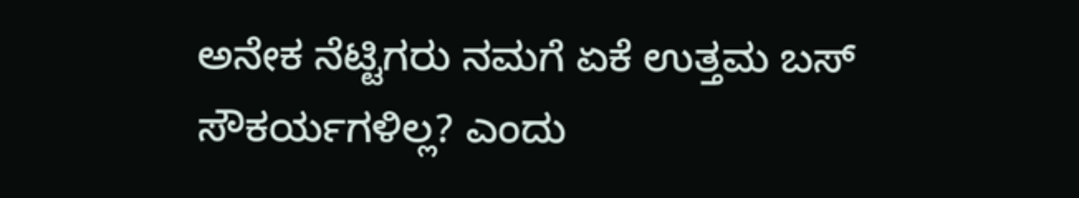ಅನೇಕ ನೆಟ್ಟಿಗರು ನಮಗೆ ಏಕೆ ಉತ್ತಮ ಬಸ್ ಸೌಕರ್ಯಗಳಿಲ್ಲ? ಎಂದು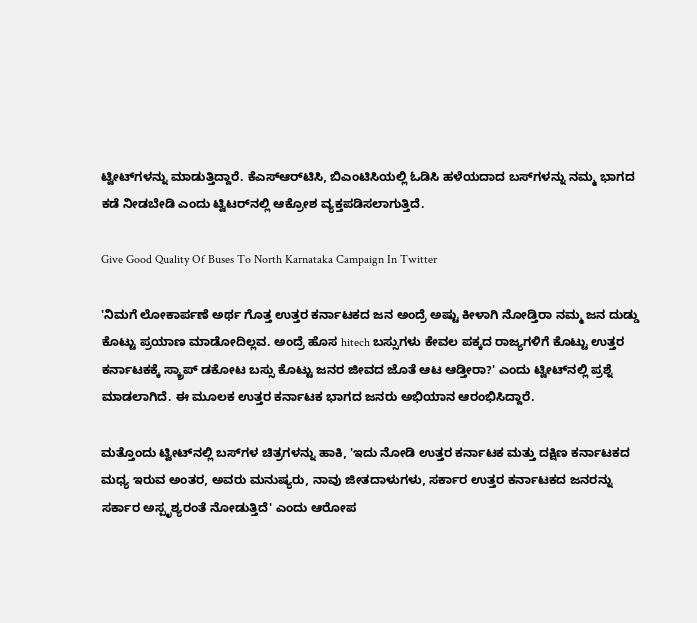ಟ್ವೀಟ್‌ಗಳನ್ನು ಮಾಡುತ್ತಿದ್ದಾರೆ. ಕೆಎಸ್ಆರ್‌ಟಿಸಿ, ಬಿಎಂಟಿಸಿಯಲ್ಲಿ ಓಡಿಸಿ ಹಳೆಯದಾದ ಬಸ್‌ಗಳನ್ನು ನಮ್ಮ ಭಾಗದ ಕಡೆ ನೀಡಬೇಡಿ ಎಂದು ಟ್ವಿಟರ್‌ನಲ್ಲಿ ಆಕ್ರೋಶ ವ್ಯಕ್ತಪಡಿಸಲಾಗುತ್ತಿದೆ.

Give Good Quality Of Buses To North Karnataka Campaign In Twitter

'ನಿಮಗೆ ಲೋಕಾರ್ಪಣೆ ಅರ್ಥ ಗೊತ್ತ ಉತ್ತರ ಕರ್ನಾಟಕದ ಜನ ಅಂದ್ರೆ ಅಷ್ಟು ಕೀಳಾಗಿ ನೋಡ್ತಿರಾ ನಮ್ಮ ಜನ ದುಡ್ಡು ಕೊಟ್ಟು ಪ್ರಯಾಣ ಮಾಡೋದಿಲ್ಲವ. ಅಂದ್ರೆ ಹೊಸ hitech ಬಸ್ಸುಗಳು ಕೇವಲ ಪಕ್ಕದ ರಾಜ್ಯಗಳಿಗೆ ಕೊಟ್ಟು ಉತ್ತರ ಕರ್ನಾಟಕಕ್ಕೆ ಸ್ಕ್ರಾಪ್ ಡಕೋಟ ಬಸ್ಸು ಕೊಟ್ಟು ಜನರ ಜೀವದ ಜೊತೆ ಆಟ ಆಡ್ತೀರಾ?' ಎಂದು ಟ್ವೀಟ್‌ನಲ್ಲಿ ಪ್ರಶ್ನೆ ಮಾಡಲಾಗಿದೆ. ಈ ಮೂಲಕ ಉತ್ತರ ಕರ್ನಾಟಕ ಭಾಗದ ಜನರು ಅಭಿಯಾನ ಆರಂಭಿಸಿದ್ದಾರೆ.

ಮತ್ತೊಂದು ಟ್ವೀಟ್‌ನಲ್ಲಿ ಬಸ್‌ಗಳ ಚಿತ್ರಗಳನ್ನು ಹಾಕಿ, 'ಇದು ನೋಡಿ ಉತ್ತರ ಕರ್ನಾಟಕ ಮತ್ತು ದಕ್ಷಿಣ ಕರ್ನಾಟಕದ ಮಧ್ಯ ಇರುವ ಅಂತರ, ಅವರು ಮನುಷ್ಯರು, ನಾವು ಜೀತದಾಳುಗಳು, ಸರ್ಕಾರ ಉತ್ತರ ಕರ್ನಾಟಕದ ಜನರನ್ನು ಸರ್ಕಾರ ಅಸ್ಪೃಶ್ಯರಂತೆ ನೋಡುತ್ತಿದೆ' ಎಂದು ಆರೋಪ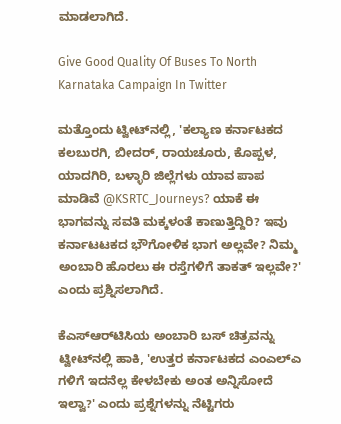ಮಾಡಲಾಗಿದೆ.

Give Good Quality Of Buses To North Karnataka Campaign In Twitter

ಮತ್ತೊಂದು ಟ್ವೀಟ್‌ನಲ್ಲಿ, 'ಕಲ್ಯಾಣ ಕರ್ನಾಟಕದ ಕಲಬುರಗಿ, ಬೀದರ್, ರಾಯಚೂರು, ಕೊಪ್ಪಳ, ಯಾದಗಿರಿ, ಬಳ್ಳಾರಿ ಜಿಲ್ಲೆಗಳು ಯಾವ ಪಾಪ ಮಾಡಿವೆ @KSRTC_Journeys? ಯಾಕೆ ಈ ಭಾಗವನ್ನು ಸವತಿ ಮಕ್ಕಳಂತೆ ಕಾಣುತ್ತಿದ್ದಿರಿ? ಇವು ಕರ್ನಾಟಟಕದ ಭೌಗೋಳಿಕ ಭಾಗ ಅಲ್ಲವೇ? ನಿಮ್ಮ ಅಂಬಾರಿ ಹೊರಲು ಈ ರಸ್ತೆಗಳಿಗೆ ತಾಕತ್ ಇಲ್ಲವೇ?' ಎಂದು ಪ್ರಶ್ನಿಸಲಾಗಿದೆ.

ಕೆಎಸ್ಆರ್‌ಟಿಸಿಯ ಅಂಬಾರಿ ಬಸ್ ಚಿತ್ರವನ್ನು ಟ್ವೀಟ್‌ನಲ್ಲಿ ಹಾಕಿ, 'ಉತ್ತರ ಕರ್ನಾಟಕದ ಎಂಎಲ್ಎ ಗಳಿಗೆ ಇದನೆಲ್ಲ ಕೇಳಬೇಕು ಅಂತ ಅನ್ನಿಸೋದೆ ಇಲ್ವಾ?' ಎಂದು ಪ್ರಶ್ನೆಗಳನ್ನು ನೆಟ್ಟಿಗರು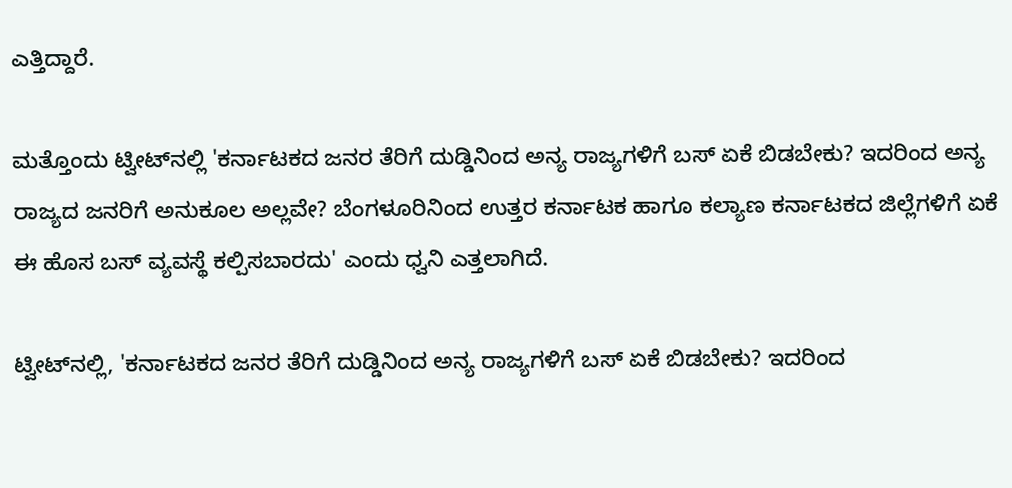ಎತ್ತಿದ್ದಾರೆ.

ಮತ್ತೊಂದು ಟ್ವೀಟ್‌ನಲ್ಲಿ 'ಕರ್ನಾಟಕದ ಜನರ ತೆರಿಗೆ ದುಡ್ಡಿನಿಂದ ಅನ್ಯ ರಾಜ್ಯಗಳಿಗೆ ಬಸ್ ಏಕೆ ಬಿಡಬೇಕು? ಇದರಿಂದ ಅನ್ಯ ರಾಜ್ಯದ ಜನರಿಗೆ ಅನುಕೂಲ ಅಲ್ಲವೇ? ಬೆಂಗಳೂರಿನಿಂದ ಉತ್ತರ ಕರ್ನಾಟಕ ಹಾಗೂ ಕಲ್ಯಾಣ ಕರ್ನಾಟಕದ ಜಿಲ್ಲೆಗಳಿಗೆ ಏಕೆ ಈ ಹೊಸ ಬಸ್ ವ್ಯವಸ್ಥೆ ಕಲ್ಪಿಸಬಾರದು' ಎಂದು ಧ್ವನಿ ಎತ್ತಲಾಗಿದೆ.

ಟ್ವೀಟ್‌ನಲ್ಲಿ, 'ಕರ್ನಾಟಕದ ಜನರ ತೆರಿಗೆ ದುಡ್ಡಿನಿಂದ ಅನ್ಯ ರಾಜ್ಯಗಳಿಗೆ ಬಸ್ ಏಕೆ ಬಿಡಬೇಕು? ಇದರಿಂದ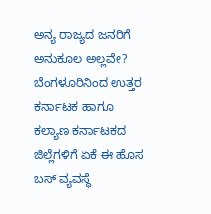ಅನ್ಯ ರಾಜ್ಯದ ಜನರಿಗೆ ಅನುಕೂಲ ಅಲ್ಲವೇ? ಬೆಂಗಳೂರಿನಿಂದ ಉತ್ತರ ಕರ್ನಾಟಕ ಹಾಗೂ ಕಲ್ಯಾಣ ಕರ್ನಾಟಕದ ಜಿಲ್ಲೆಗಳಿಗೆ ಏಕೆ ಈ ಹೊಸ ಬಸ್ ವ್ಯವಸ್ಥೆ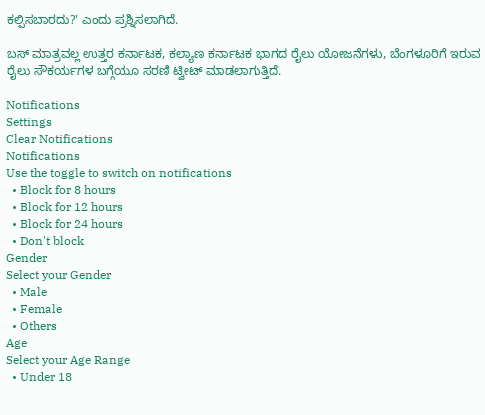ಕಲ್ಪಿಸಬಾರದು?' ಎಂದು ಪ್ರಶ್ನಿಸಲಾಗಿದೆ.

ಬಸ್ ಮಾತ್ರವಲ್ಲ ಉತ್ತರ ಕರ್ನಾಟಕ, ಕಲ್ಯಾಣ ಕರ್ನಾಟಕ ಭಾಗದ ರೈಲು ಯೋಜನೆಗಳು, ಬೆಂಗಳೂರಿಗೆ ಇರುವ ರೈಲು ಸೌಕರ್ಯಗಳ ಬಗ್ಗೆಯೂ ಸರಣಿ ಟ್ವೀಟ್ ಮಾಡಲಾಗುತ್ತಿದೆ.

Notifications
Settings
Clear Notifications
Notifications
Use the toggle to switch on notifications
  • Block for 8 hours
  • Block for 12 hours
  • Block for 24 hours
  • Don't block
Gender
Select your Gender
  • Male
  • Female
  • Others
Age
Select your Age Range
  • Under 18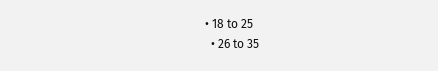• 18 to 25
  • 26 to 35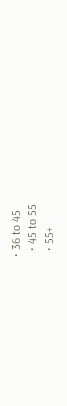• 36 to 45
  • 45 to 55
  • 55+